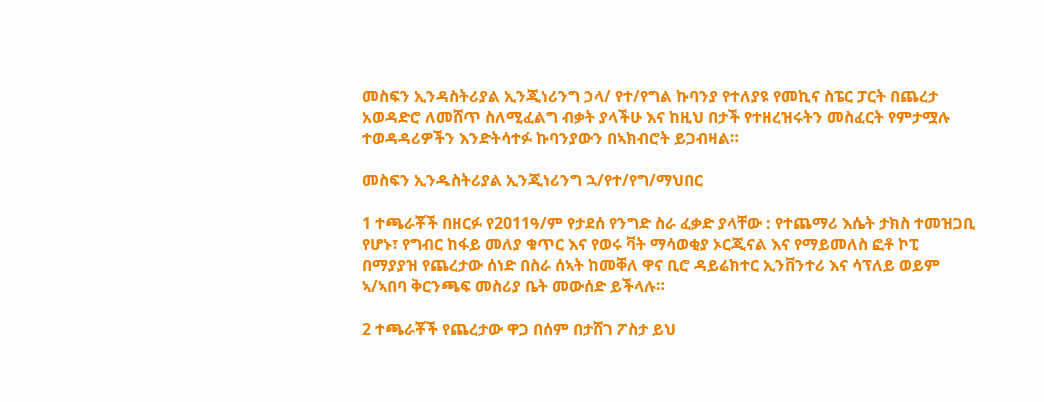መስፍን ኢንዳስትሪያል ኢንጂነሪንግ ኃላ/ የተ/የግል ኩባንያ የተለያዩ የመኪና ስፔር ፓርት በጨረታ አወዳድሮ ለመሸጥ ስለሚፈልግ ብቃት ያላችሁ እና ከዚህ በታች የተዘረዝሩትን መስፈርት የምታሟሉ ተወዳዳሪዎችን እንድትሳተፉ ኩባንያውን በኣክብሮት ይጋብዛል።

መስፍን ኢንዱስትሪያል ኢንጂነሪንግ ኋ/የተ/የግ/ማህበር

1 ተጫራቾች በዘርፉ የ2011ዓ/ም የታደሰ የንግድ ስራ ፈቃድ ያላቸው : የተጨማሪ እሴት ታክስ ተመዝጋቢ የሆኑ፣ የግብር ከፋይ መለያ ቁጥር እና የወሩ ቫት ማሳወቂያ ኦርጂናል እና የማይመለስ ፎቶ ኮፒ በማያያዝ የጨረታው ሰነድ በስራ ሰኣት ከመቐለ ዋና ቢሮ ዳይሬክተር ኢንቨንተሪ እና ሳፕለይ ወይም ኣ/ኣበባ ቅርንጫፍ መስሪያ ቤት መውሰድ ይችላሉ።

2 ተጫራቾች የጨረታው ዋጋ በሰም በታሸገ ፖስታ ይህ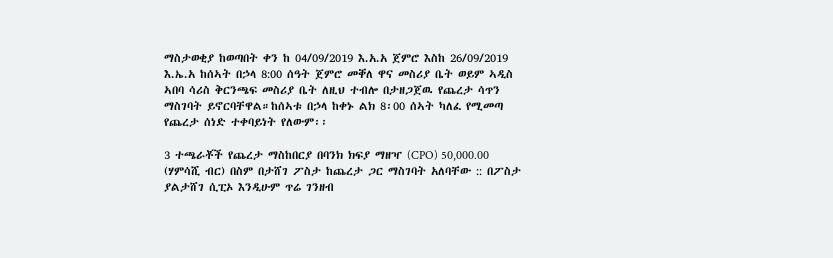ማስታወቂያ ከወጣበት ቀን ከ 04/09/2019 እ.አ.አ ጀምሮ እስከ 26/09/2019 እ.ኤ.አ ከሰኣት በኃላ 8:00 ሰዓት ጀምሮ መቐለ ዋና መስሪያ ቤት ወይም ኣዲስ ኣበባ ሳሪስ ቅርንጫፍ መስሪያ ቤት ለዚህ ተብሎ በታዘጋጀዉ የጨረታ ሳጥን ማስገባት ይኖርባቸዋል።ከሰኣቱ በኃላ ከቀኑ ልክ 8፡00 ሰኣት ካለፈ የሚመጣ የጨረታ ሰነድ ተቀባይነት የለውም፡፡

3 ተጫራቾች የጨረታ ማስከበርያ በባንክ ክፍያ ማዘዣ (CPO) 50,000.00 (ሃምሳሺ ብር) በስም በታሸገ ፖስታ ከጨረታ ጋር ማስገባት አለባቸው :: በፖስታ ያልታሸገ ሲፒኦ እንዲሁም ጥሬ ገንዘብ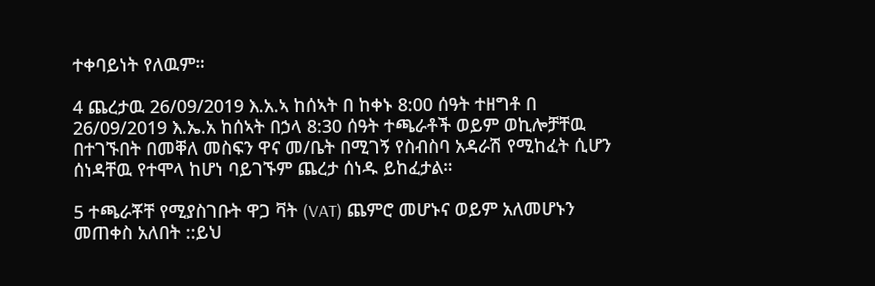ተቀባይነት የለዉም።

4 ጨረታዉ 26/09/2019 እ.አ.ኣ ከሰኣት በ ከቀኑ 8:00 ሰዓት ተዘግቶ በ 26/09/2019 እ.ኤ.አ ከሰኣት በኃላ 8:30 ሰዓት ተጫራቶች ወይም ወኪሎቻቸዉ በተገኙበት በመቐለ መስፍን ዋና መ/ቤት በሚገኝ የስብስባ አዳራሽ የሚከፈት ሲሆን ሰነዳቸዉ የተሞላ ከሆነ ባይገኙም ጨረታ ሰነዱ ይከፈታል።

5 ተጫራቾቸ የሚያስገቡት ዋጋ ቫት (VAT) ጨምሮ መሆኑና ወይም አለመሆኑን መጠቀስ አለበት ::ይህ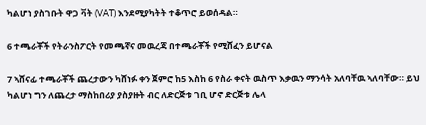ካልሆነ ያስገቡት ዋጋ ቫት (VAT) እንደሚያካትት ተቆጥሮ ይወሰዳል።

6 ተጫራቾች የትራንስፖርት የመጫኛና መዉረጃ በተጫራቾች የሚሸፈን ይሆናል

7 ኣሸናፊ ተጫራቾች ጨረታውን ካሸነፉ ቀን ጀምሮ ከ5 እስከ 6 የስራ ቀናት ዉስጥ እቃዉን ማንሳት አለባቸዉ ኣለባቸው። ይህ ካልሆነ ግን ለጨረታ ማስከበሪያ ያስያዙት ብር ለድርጅቱ ገቢ ሆኖ ድርጅቱ ሌላ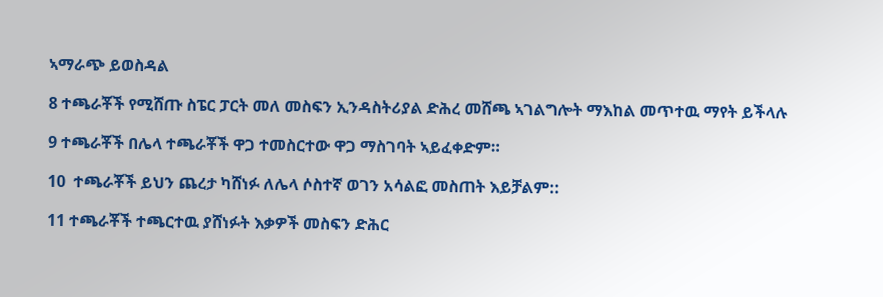ኣማራጭ ይወስዳል

8 ተጫራቾች የሚሸጡ ስፔር ፓርት መለ መስፍን ኢንዳስትሪያል ድሕረ መሸጫ ኣገልግሎት ማእከል መጥተዉ ማየት ይችላሉ

9 ተጫራቾች በሌላ ተጫራቾች ዋጋ ተመስርተው ዋጋ ማስገባት ኣይፈቀድም።

10  ተጫራቾች ይህን ጨረታ ካሸነፉ ለሌላ ሶስተኛ ወገን አሳልፎ መስጠት እይቻልም::

11 ተጫራቾች ተጫርተዉ ያሸነፉት እቃዎች መስፍን ድሕር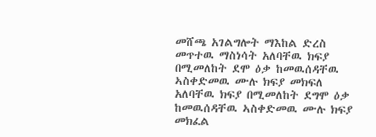መሸጫ አገልግሎት ማእከል ድረስ መጥተዉ ማስነሳት አለባቸዉ ክፍያ በሚመለከት ደሞ ዕቃ ከመዉሰዳቸዉ ኣስቀድመዉ ሙሉ ክፍያ መክፍለ አለባቸዉ ክፍያ በሚመለከት ደግሞ ዕቃ ከመዉሰዳቸዉ ኣስቀድመዉ ሙሉ ክፍያ መክፈል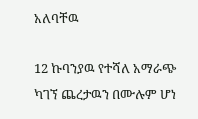አለባቸዉ

12 ኩባንያዉ የተሻለ አማራጭ ካገኘ ጨረታዉን በሙሉም ሆነ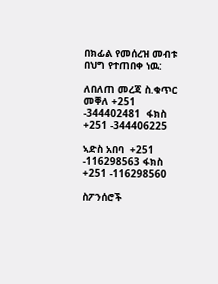በክፊል የመሰረዝ መብቱ በህግ የተጠበቀ ነዉ:

ለበለጠ መረጃ ስ.ቁጥር መቐለ +251 -344402481  ፋክስ +251 -344406225

ኣድስ አበባ  +251 -116298563 ፋክስ +251 -116298560

ስፖንሰሮች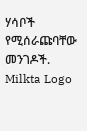ሃሳቦች የሚሰራጩባቸው መንገዶች.
Milkta Logo